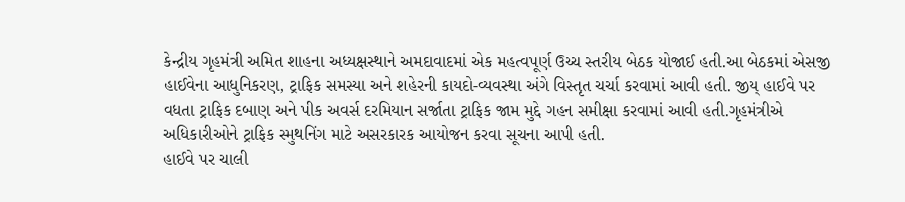કેન્દ્રીય ગૃહમંત્રી અમિત શાહના અધ્યક્ષસ્થાને અમદાવાદમાં એક મહત્વપૂર્ણ ઉચ્ચ સ્તરીય બેઠક યોજાઈ હતી.આ બેઠકમાં એસજી હાઈવેના આધુનિકરણ, ટ્રાફિક સમસ્યા અને શહેરની કાયદો-વ્યવસ્થા અંગે વિસ્તૃત ચર્ચા કરવામાં આવી હતી. જીય્ હાઈવે પર વધતા ટ્રાફિક દબાણ અને પીક અવર્સ દરમિયાન સર્જાતા ટ્રાફિક જામ મુદ્દે ગહન સમીક્ષા કરવામાં આવી હતી.ગૃહમંત્રીએ અધિકારીઓને ટ્રાફિક સ્મુથનિંગ માટે અસરકારક આયોજન કરવા સૂચના આપી હતી.
હાઈવે પર ચાલી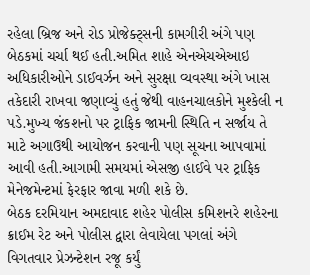રહેલા બ્રિજ અને રોડ પ્રોજેક્ટ્સની કામગીરી અંગે પણ બેઠકમાં ચર્ચા થઈ હતી.અમિત શાહે એનએચએઆઇ અધિકારીઓને ડાઈવર્ઝન અને સુરક્ષા વ્યવસ્થા અંગે ખાસ તકેદારી રાખવા જણાવ્યું હતું જેથી વાહનચાલકોને મુશ્કેલી ન પડે.મુખ્ય જંકશનો પર ટ્રાફિક જામની સ્થિતિ ન સર્જાય તે માટે અગાઉથી આયોજન કરવાની પણ સૂચના આપવામાં આવી હતી.આગામી સમયમાં એસજી હાઈવે પર ટ્રાફિક મેનેજમેન્ટમાં ફેરફાર જાવા મળી શકે છે.
બેઠક દરમિયાન અમદાવાદ શહેર પોલીસ કમિશનરે શહેરના ક્રાઈમ રેટ અને પોલીસ દ્વારા લેવાયેલા પગલાં અંગે વિગતવાર પ્રેઝન્ટેશન રજૂ કર્યું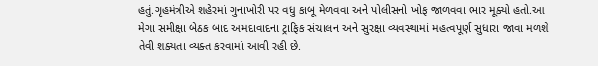હતું.ગૃહમંત્રીએ શહેરમાં ગુનાખોરી પર વધુ કાબૂ મેળવવા અને પોલીસનો ખોફ જાળવવા ભાર મૂક્યો હતો.આ મેગા સમીક્ષા બેઠક બાદ અમદાવાદના ટ્રાફિક સંચાલન અને સુરક્ષા વ્યવસ્થામાં મહત્વપૂર્ણ સુધારા જાવા મળશે તેવી શક્યતા વ્યક્ત કરવામાં આવી રહી છે.